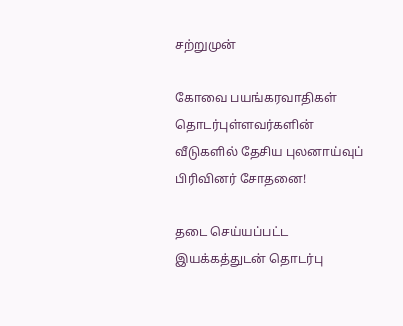சற்றுமுன்

கோவை பயங்கரவாதிகள் தொடர்புள்ளவர்களின் வீடுகளில் தேசிய புலனாய்வுப் பிரிவினர் சோதனை!

தடை செய்யப்பட்ட இயக்கத்துடன் தொடர்பு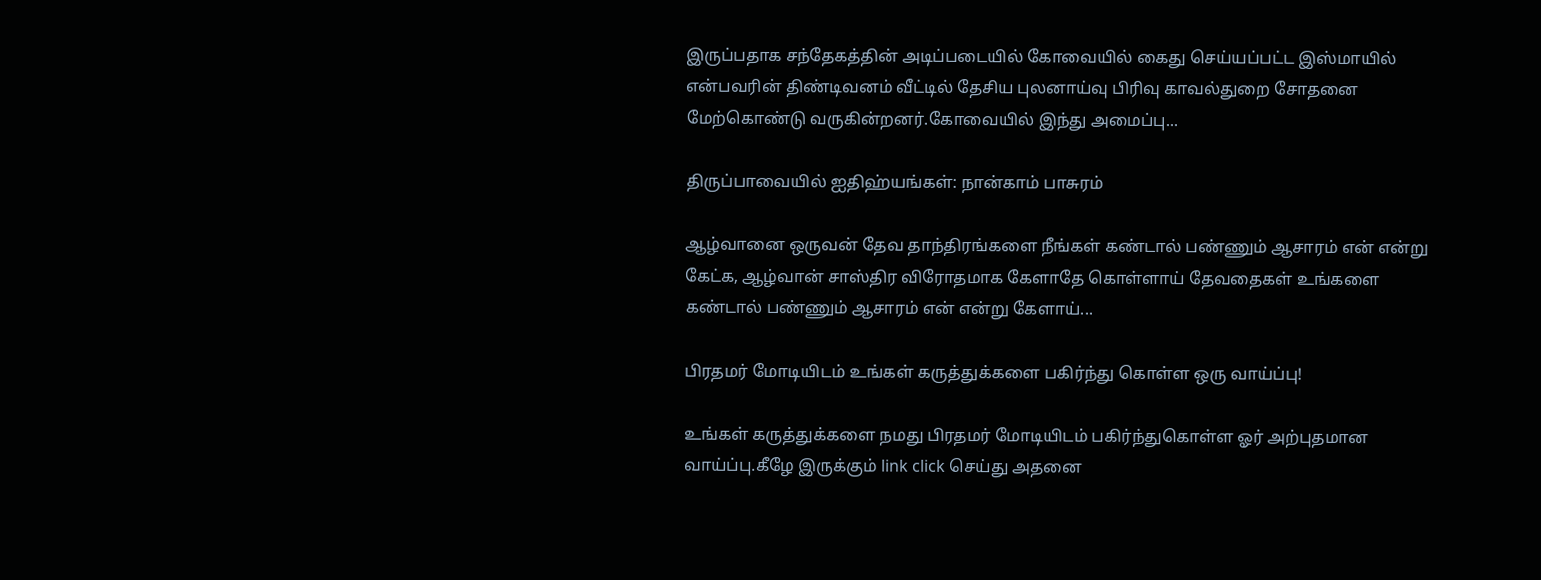இருப்பதாக சந்தேகத்தின் அடிப்படையில் கோவையில் கைது செய்யப்பட்ட இஸ்மாயில் என்பவரின் திண்டிவனம் வீட்டில் தேசிய புலனாய்வு பிரிவு காவல்துறை சோதனை மேற்கொண்டு வருகின்றனர்.கோவையில் இந்து அமைப்பு...

திருப்பாவையில் ஐதிஹ்யங்கள்: நான்காம் பாசுரம்

ஆழ்வானை ஒருவன் தேவ தாந்திரங்களை நீங்கள் கண்டால் பண்ணும் ஆசாரம் என் என்று கேட்க, ஆழ்வான் சாஸ்திர விரோதமாக கேளாதே கொள்ளாய் தேவதைகள் உங்களை கண்டால் பண்ணும் ஆசாரம் என் என்று கேளாய்...

பிரதமர் மோடியிடம் உங்கள் கருத்துக்களை பகிர்ந்து கொள்ள ஒரு வாய்ப்பு!

உங்கள் கருத்துக்களை நமது பிரதமர் மோடியிடம் பகிர்ந்துகொள்ள ஓர் அற்புதமான வாய்ப்பு.கீழே இருக்கும் link click செய்து அதனை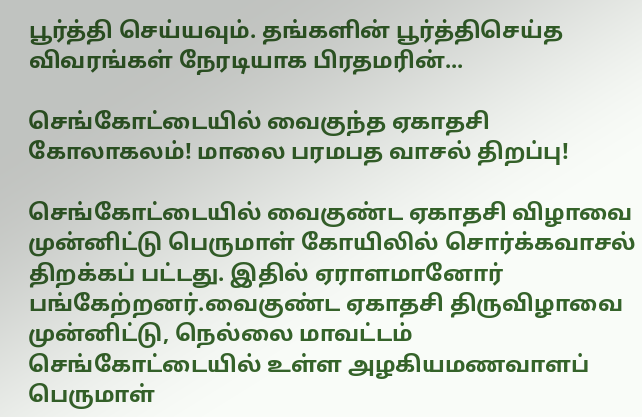பூர்த்தி செய்யவும். தங்களின் பூர்த்திசெய்த விவரங்கள் நேரடியாக பிரதமரின்...

செங்கோட்டையில் வைகுந்த ஏகாதசி கோலாகலம்! மாலை பரமபத வாசல் திறப்பு!

செங்கோட்டையில் வைகுண்ட ஏகாதசி விழாவை முன்னிட்டு பெருமாள் கோயிலில் சொர்க்கவாசல் திறக்கப் பட்டது. இதில் ஏராளமானோர் பங்கேற்றனர்.வைகுண்ட ஏகாதசி திருவிழாவை முன்னிட்டு, நெல்லை மாவட்டம் செங்கோட்டையில் உள்ள அழகியமணவாளப் பெருமாள்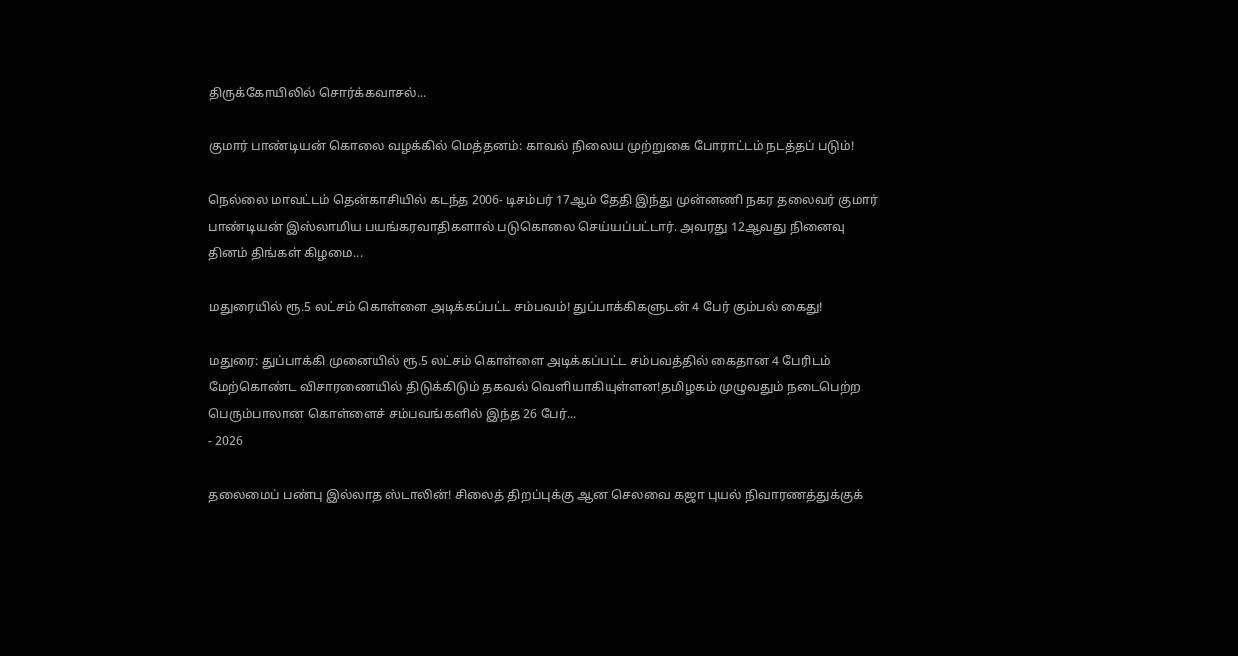திருக்கோயிலில் சொர்க்கவாசல்...

குமார் பாண்டியன் கொலை வழக்கில் மெத்தனம்: காவல் நிலைய முற்றுகை போராட்டம் நடத்தப் படும்!

நெல்லை மாவட்டம் தென்காசியில் கடந்த 2006- டிசம்பர் 17ஆம் தேதி இந்து முன்னணி நகர தலைவர் குமார் பாண்டியன் இஸ்லாமிய பயங்கரவாதிகளால் படுகொலை செய்யப்பட்டார். அவரது 12ஆவது நினைவு தினம் திங்கள் கிழமை...

மதுரையில் ரூ.5 லட்சம் கொள்ளை அடிக்கப்பட்ட சம்பவம்! துப்பாக்கிகளுடன் 4 பேர் கும்பல் கைது!

மதுரை: துப்பாக்கி முனையில் ரூ.5 லட்சம் கொள்ளை அடிக்கப்பட்ட சம்பவத்தில் கைதான 4 பேரிடம் மேற்கொண்ட விசாரணையில் திடுக்கிடும் தகவல் வெளியாகியுள்ளன!தமிழகம் முழுவதும் நடைபெற்ற பெரும்பாலான கொள்ளைச் சம்பவங்களில் இந்த 26 பேர்...
- 2026

தலைமைப் பண்பு இல்லாத ஸ்டாலின்! சிலைத் திறப்புக்கு ஆன செலவை கஜா புயல் நிவாரணத்துக்குக்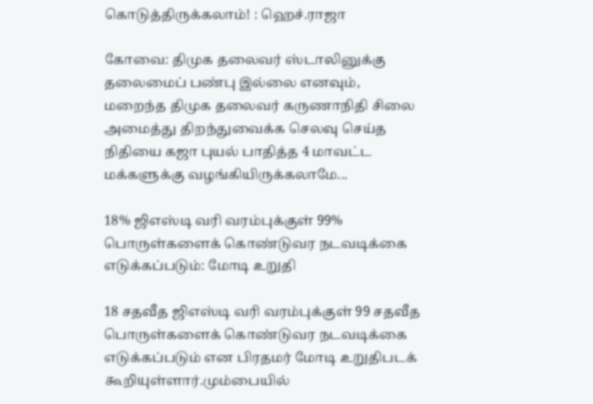கொடுத்திருக்கலாம்! : ஹெச்.ராஜா

கோவை: திமுக தலைவர் ஸ்டாலினுக்கு தலைமைப் பண்பு இல்லை எனவும், மறைந்த திமுக தலைவர் கருணாநிதி சிலை அமைத்து திறந்துவைக்க செலவு செய்த நிதியை கஜா புயல் பாதித்த 4 மாவட்ட மக்களுக்கு வழங்கியிருக்கலாமே...

18% ஜிஎஸ்டி வரி வரம்புக்குள் 99% பொருள்களைக் கொண்டுவர நடவடிக்கை எடுக்கப்படும்: மோடி உறுதி

18 சதவீத ஜிஎஸ்டி வரி வரம்புக்குள் 99 சதவீத பொருள்களைக் கொண்டுவர நடவடிக்கை எடுக்கப்படும் என பிரதமர் மோடி உறுதிபடக் கூறியுள்ளார்.மும்பையில்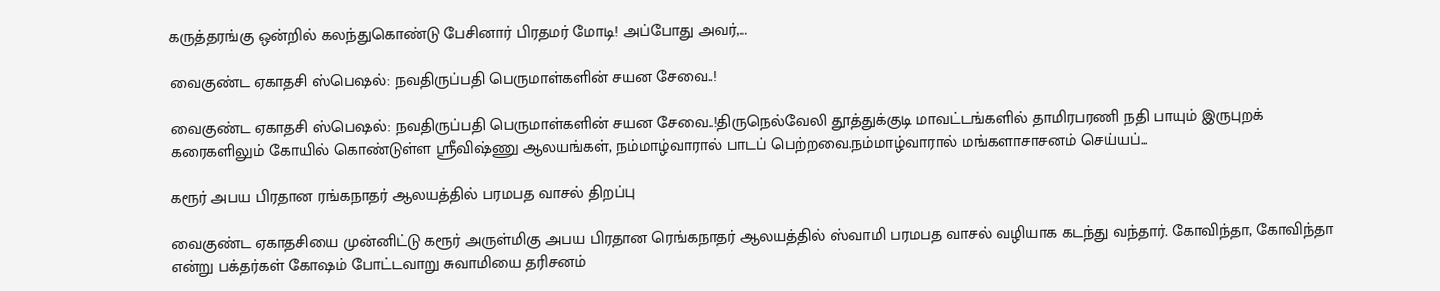கருத்தரங்கு ஒன்றில் கலந்துகொண்டு பேசினார் பிரதமர் மோடி! அப்போது அவர்,...

வைகுண்ட ஏகாதசி ஸ்பெஷல்: நவதிருப்பதி பெருமாள்களின் சயன சேவை..!

வைகுண்ட ஏகாதசி ஸ்பெஷல்: நவதிருப்பதி பெருமாள்களின் சயன சேவை..!திருநெல்வேலி தூத்துக்குடி மாவட்டங்களில் தாமிரபரணி நதி பாயும் இருபுறக் கரைகளிலும் கோயில் கொண்டுள்ள ஸ்ரீவிஷ்ணு ஆலயங்கள், நம்மாழ்வாரால் பாடப் பெற்றவை.நம்மாழ்வாரால் மங்களாசாசனம் செய்யப்...

கரூர் அபய பிரதான ரங்கநாதர் ஆலயத்தில் பரமபத வாசல் திறப்பு

வைகுண்ட ஏகாதசியை முன்னிட்டு கரூர் அருள்மிகு அபய பிரதான ரெங்கநாதர் ஆலயத்தில் ஸ்வாமி பரமபத வாசல் வழியாக கடந்து வந்தார். கோவிந்தா, கோவிந்தா என்று பக்தர்கள் கோஷம் போட்டவாறு சுவாமியை தரிசனம்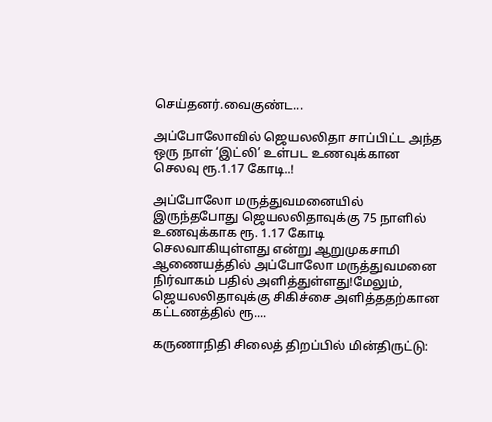செய்தனர்.வைகுண்ட...

அப்போலோவில் ஜெயலலிதா சாப்பிட்ட அந்த ஒரு நாள் ‘இட்லி’ உள்பட உணவுக்கான செலவு ரூ.1.17 கோடி..!

அப்போலோ மருத்துவமனையில் இருந்தபோது ஜெயலலிதாவுக்கு 75 நாளில் உணவுக்காக ரூ. 1.17 கோடி செலவாகியுள்ளது என்று ஆறுமுகசாமி ஆணையத்தில் அப்போலோ மருத்துவமனை நிர்வாகம் பதில் அளித்துள்ளது!மேலும், ஜெயலலிதாவுக்கு சிகிச்சை அளித்ததற்கான கட்டணத்தில் ரூ....

கருணாநிதி சிலைத் திறப்பில் மின்திருட்டு: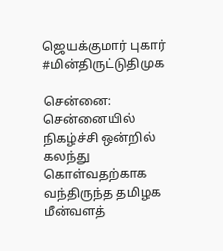ஜெயக்குமார் புகார் #மின்திருட்டுதிமுக

சென்னை: சென்னையில் நிகழ்ச்சி ஒன்றில் கலந்து கொள்வதற்காக வந்திருந்த தமிழக மீன்வளத்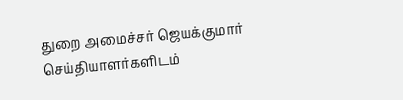துறை அமைச்சர் ஜெயக்குமார் செய்தியாளர்களிடம்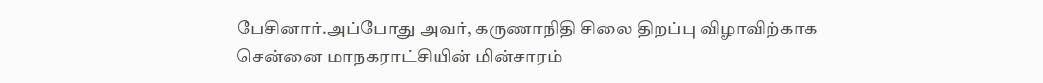பேசினார்.அப்போது அவர், கருணாநிதி சிலை திறப்பு விழாவிற்காக சென்னை மாநகராட்சியின் மின்சாரம்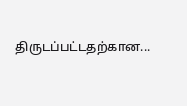திருடப்பட்டதற்கான...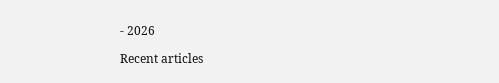- 2026

Recent articles